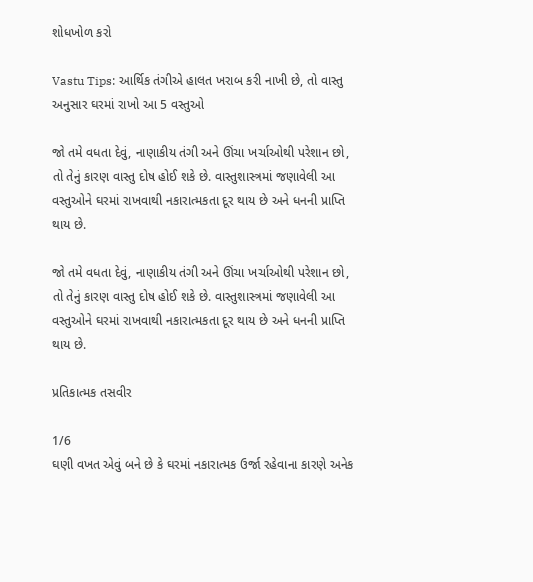શોધખોળ કરો

Vastu Tips: આર્થિક તંગીએ હાલત ખરાબ કરી નાખી છે, તો વાસ્તુ અનુસાર ઘરમાં રાખો આ 5 વસ્તુઓ

જો તમે વધતા દેવું, નાણાકીય તંગી અને ઊંચા ખર્ચાઓથી પરેશાન છો, તો તેનું કારણ વાસ્તુ દોષ હોઈ શકે છે. વાસ્તુશાસ્ત્રમાં જણાવેલી આ વસ્તુઓને ઘરમાં રાખવાથી નકારાત્મકતા દૂર થાય છે અને ધનની પ્રાપ્તિ થાય છે.

જો તમે વધતા દેવું, નાણાકીય તંગી અને ઊંચા ખર્ચાઓથી પરેશાન છો, તો તેનું કારણ વાસ્તુ દોષ હોઈ શકે છે. વાસ્તુશાસ્ત્રમાં જણાવેલી આ વસ્તુઓને ઘરમાં રાખવાથી નકારાત્મકતા દૂર થાય છે અને ધનની પ્રાપ્તિ થાય છે.

પ્રતિકાત્મક તસવીર

1/6
ઘણી વખત એવું બને છે કે ઘરમાં નકારાત્મક ઉર્જા રહેવાના કારણે અનેક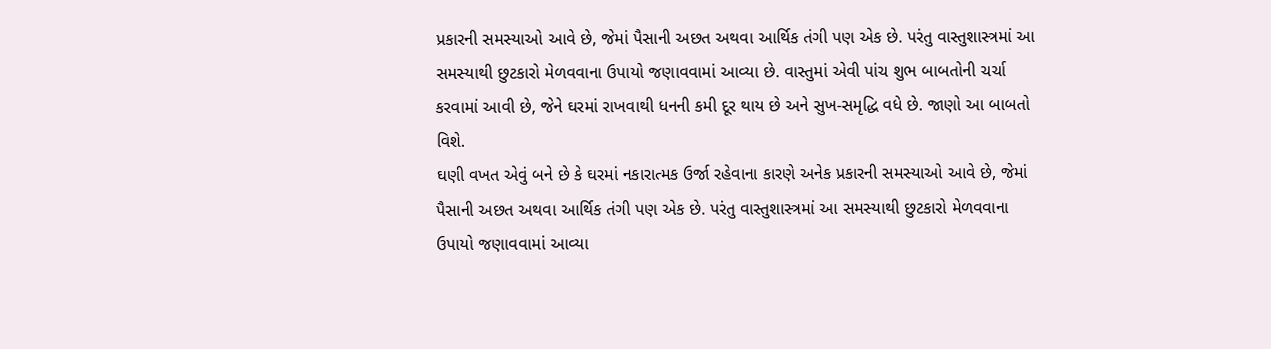પ્રકારની સમસ્યાઓ આવે છે, જેમાં પૈસાની અછત અથવા આર્થિક તંગી પણ એક છે. પરંતુ વાસ્તુશાસ્ત્રમાં આ સમસ્યાથી છુટકારો મેળવવાના ઉપાયો જણાવવામાં આવ્યા છે. વાસ્તુમાં એવી પાંચ શુભ બાબતોની ચર્ચા કરવામાં આવી છે, જેને ઘરમાં રાખવાથી ધનની કમી દૂર થાય છે અને સુખ-સમૃદ્ધિ વધે છે. જાણો આ બાબતો વિશે.
ઘણી વખત એવું બને છે કે ઘરમાં નકારાત્મક ઉર્જા રહેવાના કારણે અનેક પ્રકારની સમસ્યાઓ આવે છે, જેમાં પૈસાની અછત અથવા આર્થિક તંગી પણ એક છે. પરંતુ વાસ્તુશાસ્ત્રમાં આ સમસ્યાથી છુટકારો મેળવવાના ઉપાયો જણાવવામાં આવ્યા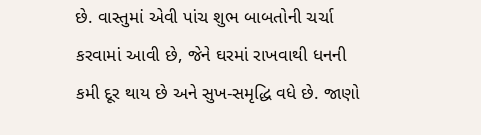છે. વાસ્તુમાં એવી પાંચ શુભ બાબતોની ચર્ચા કરવામાં આવી છે, જેને ઘરમાં રાખવાથી ધનની કમી દૂર થાય છે અને સુખ-સમૃદ્ધિ વધે છે. જાણો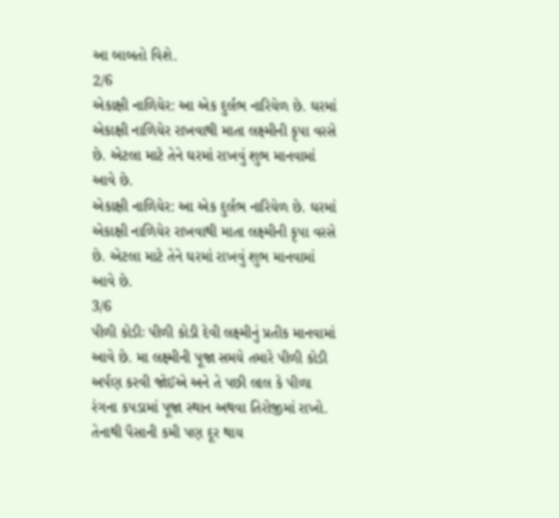આ બાબતો વિશે.
2/6
એકાક્ષી નાળિયેર: આ એક દુર્લભ નારિયેળ છે. ઘરમાં એકાક્ષી નાળિયેર રાખવાથી માતા લક્ષ્મીની કૃપા વરસે છે. એટલા માટે તેને ઘરમાં રાખવું શુભ માનવામાં આવે છે.
એકાક્ષી નાળિયેર: આ એક દુર્લભ નારિયેળ છે. ઘરમાં એકાક્ષી નાળિયેર રાખવાથી માતા લક્ષ્મીની કૃપા વરસે છે. એટલા માટે તેને ઘરમાં રાખવું શુભ માનવામાં આવે છે.
3/6
પીળી કોડીઃ પીળી કોડી દેવી લક્ષ્મીનું પ્રતીક માનવામાં આવે છે. મા લક્ષ્મીની પૂજા સમયે તમારે પીળી કોડી અર્પણ કરવી જોઈએ અને તે પછી લાલ કે પીળા રંગના કપડામાં પૂજા સ્થાન અથવા તિરોજીમાં રાખો. તેનાથી પૈસાની કમી પણ દૂર થાય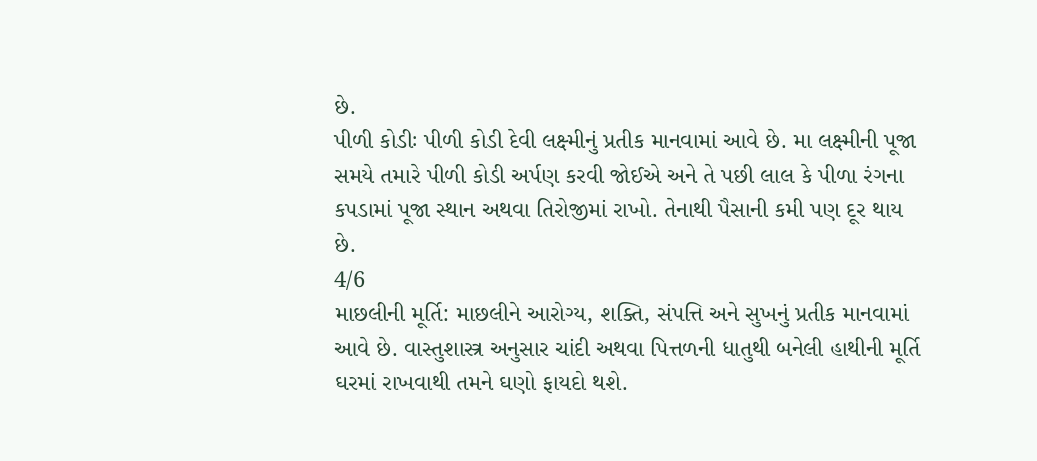છે.
પીળી કોડીઃ પીળી કોડી દેવી લક્ષ્મીનું પ્રતીક માનવામાં આવે છે. મા લક્ષ્મીની પૂજા સમયે તમારે પીળી કોડી અર્પણ કરવી જોઈએ અને તે પછી લાલ કે પીળા રંગના કપડામાં પૂજા સ્થાન અથવા તિરોજીમાં રાખો. તેનાથી પૈસાની કમી પણ દૂર થાય છે.
4/6
માછલીની મૂર્તિ: માછલીને આરોગ્ય, શક્તિ, સંપત્તિ અને સુખનું પ્રતીક માનવામાં આવે છે. વાસ્તુશાસ્ત્ર અનુસાર ચાંદી અથવા પિત્તળની ધાતુથી બનેલી હાથીની મૂર્તિ ઘરમાં રાખવાથી તમને ઘણો ફાયદો થશે.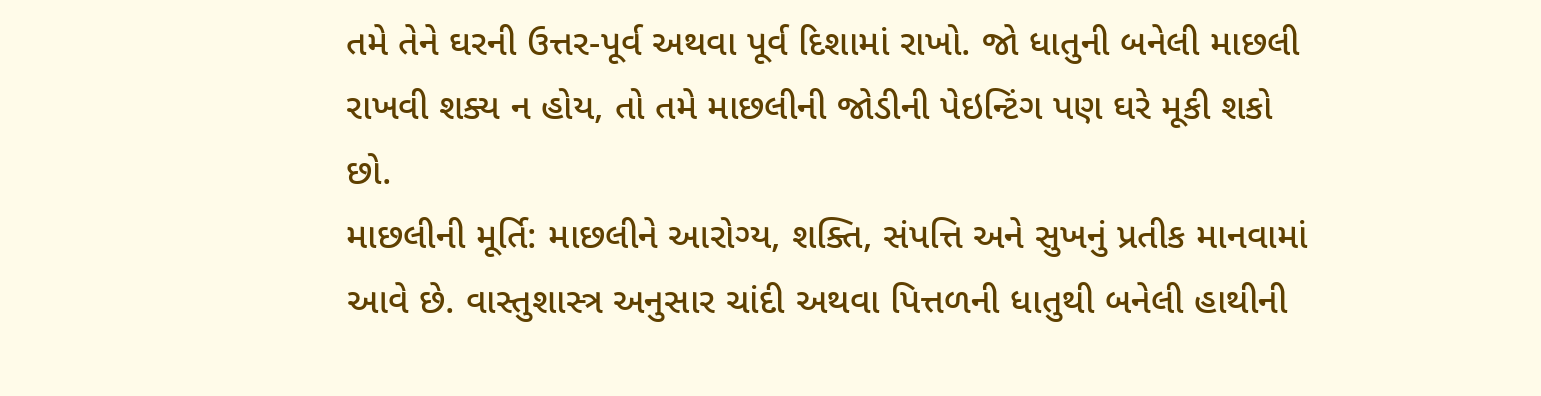તમે તેને ઘરની ઉત્તર-પૂર્વ અથવા પૂર્વ દિશામાં રાખો. જો ધાતુની બનેલી માછલી રાખવી શક્ય ન હોય, તો તમે માછલીની જોડીની પેઇન્ટિંગ પણ ઘરે મૂકી શકો છો.
માછલીની મૂર્તિ: માછલીને આરોગ્ય, શક્તિ, સંપત્તિ અને સુખનું પ્રતીક માનવામાં આવે છે. વાસ્તુશાસ્ત્ર અનુસાર ચાંદી અથવા પિત્તળની ધાતુથી બનેલી હાથીની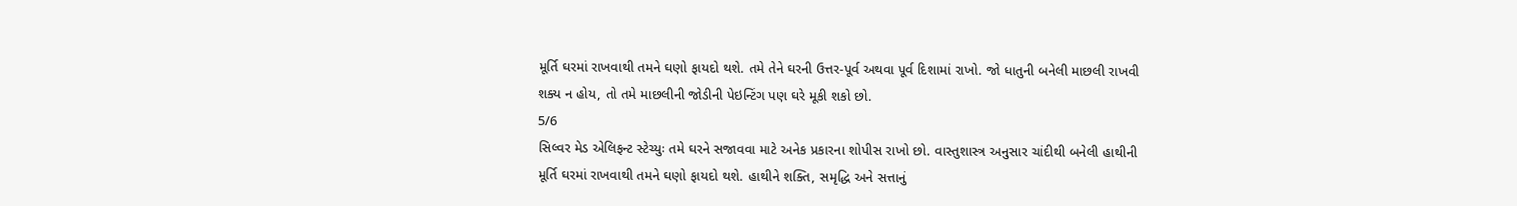મૂર્તિ ઘરમાં રાખવાથી તમને ઘણો ફાયદો થશે. તમે તેને ઘરની ઉત્તર-પૂર્વ અથવા પૂર્વ દિશામાં રાખો. જો ધાતુની બનેલી માછલી રાખવી શક્ય ન હોય, તો તમે માછલીની જોડીની પેઇન્ટિંગ પણ ઘરે મૂકી શકો છો.
5/6
સિલ્વર મેડ એલિફન્ટ સ્ટેચ્યુઃ તમે ઘરને સજાવવા માટે અનેક પ્રકારના શોપીસ રાખો છો. વાસ્તુશાસ્ત્ર અનુસાર ચાંદીથી બનેલી હાથીની મૂર્તિ ઘરમાં રાખવાથી તમને ઘણો ફાયદો થશે. હાથીને શક્તિ, સમૃદ્ધિ અને સત્તાનું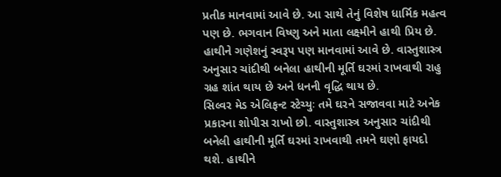પ્રતીક માનવામાં આવે છે. આ સાથે તેનું વિશેષ ધાર્મિક મહત્વ પણ છે. ભગવાન વિષ્ણુ અને માતા લક્ષ્મીને હાથી પ્રિય છે. હાથીને ગણેશનું સ્વરૂપ પણ માનવામાં આવે છે. વાસ્તુશાસ્ત્ર અનુસાર ચાંદીથી બનેલા હાથીની મૂર્તિ ઘરમાં રાખવાથી રાહુ ગ્રહ શાંત થાય છે અને ધનની વૃદ્ધિ થાય છે.
સિલ્વર મેડ એલિફન્ટ સ્ટેચ્યુઃ તમે ઘરને સજાવવા માટે અનેક પ્રકારના શોપીસ રાખો છો. વાસ્તુશાસ્ત્ર અનુસાર ચાંદીથી બનેલી હાથીની મૂર્તિ ઘરમાં રાખવાથી તમને ઘણો ફાયદો થશે. હાથીને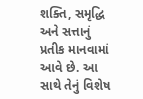શક્તિ, સમૃદ્ધિ અને સત્તાનું પ્રતીક માનવામાં આવે છે. આ સાથે તેનું વિશેષ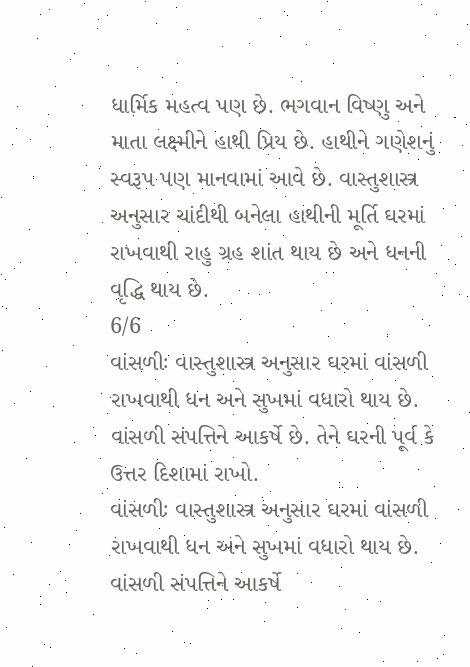ધાર્મિક મહત્વ પણ છે. ભગવાન વિષ્ણુ અને માતા લક્ષ્મીને હાથી પ્રિય છે. હાથીને ગણેશનું સ્વરૂપ પણ માનવામાં આવે છે. વાસ્તુશાસ્ત્ર અનુસાર ચાંદીથી બનેલા હાથીની મૂર્તિ ઘરમાં રાખવાથી રાહુ ગ્રહ શાંત થાય છે અને ધનની વૃદ્ધિ થાય છે.
6/6
વાંસળીઃ વાસ્તુશાસ્ત્ર અનુસાર ઘરમાં વાંસળી રાખવાથી ધન અને સુખમાં વધારો થાય છે. વાંસળી સંપત્તિને આકર્ષે છે. તેને ઘરની પૂર્વ કે ઉત્તર દિશામાં રાખો.
વાંસળીઃ વાસ્તુશાસ્ત્ર અનુસાર ઘરમાં વાંસળી રાખવાથી ધન અને સુખમાં વધારો થાય છે. વાંસળી સંપત્તિને આકર્ષે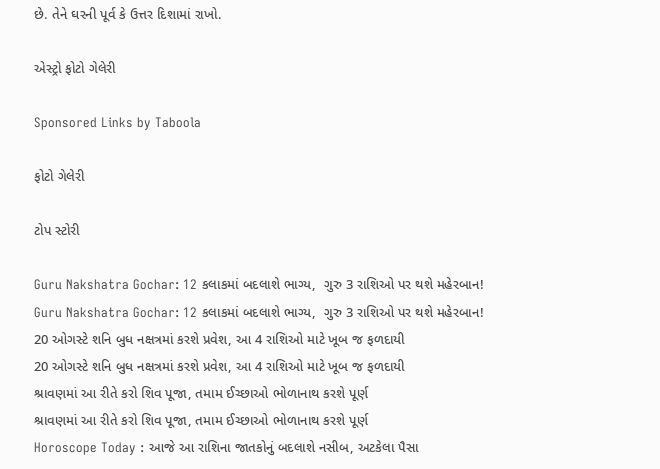છે. તેને ઘરની પૂર્વ કે ઉત્તર દિશામાં રાખો.

એસ્ટ્રો ફોટો ગેલેરી

Sponsored Links by Taboola

ફોટો ગેલેરી

ટોપ સ્ટોરી

Guru Nakshatra Gochar: 12 કલાકમાં બદલાશે ભાગ્ય,  ગુરુ 3 રાશિઓ પર થશે મહેરબાન!
Guru Nakshatra Gochar: 12 કલાકમાં બદલાશે ભાગ્ય,  ગુરુ 3 રાશિઓ પર થશે મહેરબાન!
20 ઓગસ્ટે શનિ બુધ નક્ષત્રમાં કરશે પ્રવેશ, આ 4 રાશિઓ માટે ખૂબ જ ફળદાયી
20 ઓગસ્ટે શનિ બુધ નક્ષત્રમાં કરશે પ્રવેશ, આ 4 રાશિઓ માટે ખૂબ જ ફળદાયી
શ્રાવણમાં આ રીતે કરો શિવ પૂજા, તમામ ઈચ્છાઓ ભોળાનાથ કરશે પૂર્ણ
શ્રાવણમાં આ રીતે કરો શિવ પૂજા, તમામ ઈચ્છાઓ ભોળાનાથ કરશે પૂર્ણ
Horoscope Today : આજે આ રાશિના જાતકોનું બદલાશે નસીબ, અટકેલા પૈસા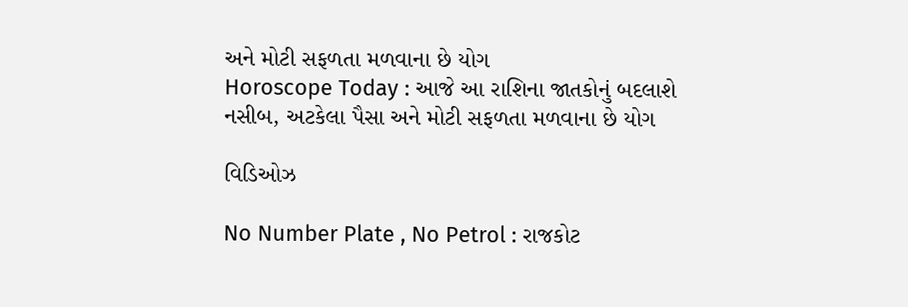અને મોટી સફળતા મળવાના છે યોગ
Horoscope Today : આજે આ રાશિના જાતકોનું બદલાશે નસીબ, અટકેલા પૈસા અને મોટી સફળતા મળવાના છે યોગ

વિડિઓઝ

No Number Plate , No Petrol : રાજકોટ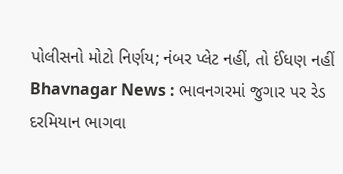પોલીસનો મોટો નિર્ણય; નંબર પ્લેટ નહીં, તો ઈંધણ નહીં
Bhavnagar News : ભાવનગરમાં જુગાર પર રેડ દરમિયાન ભાગવા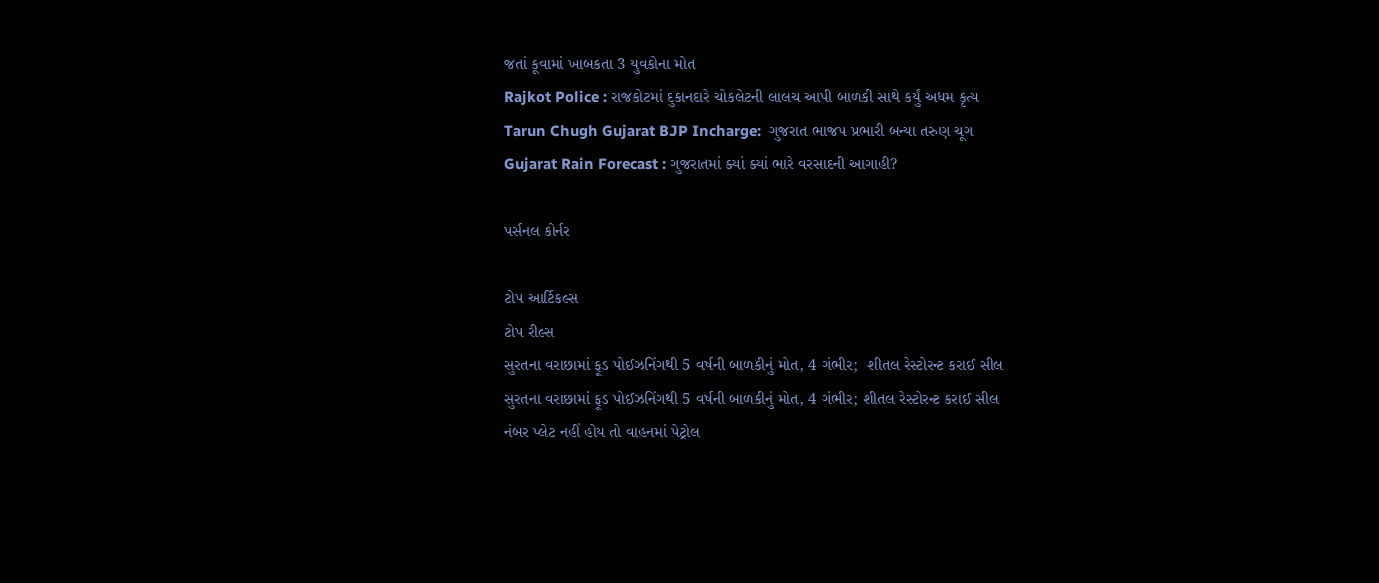જતાં કૂવામાં ખાબકતા 3 યુવકોના મોત
Rajkot Police : રાજકોટમાં દુકાનદારે ચોકલેટની લાલચ આપી બાળકી સાથે કર્યું અધમ કૃત્ય
Tarun Chugh Gujarat BJP Incharge:  ગુજરાત ભાજપ પ્રભારી બન્યા તરુણ ચૂગ
Gujarat Rain Forecast : ગુજરાતમાં ક્યાં ક્યાં ભારે વરસાદની આગાહી?

પર્સનલ કોર્નર

ટોપ આર્ટિકલ્સ
ટોપ રીલ્સ
સુરતના વરાછામાં ફૂડ પોઈઝનિંગથી 5 વર્ષની બાળકીનું મોત, 4 ગંભીર;  શીતલ રેસ્ટોરન્ટ કરાઈ સીલ
સુરતના વરાછામાં ફૂડ પોઈઝનિંગથી 5 વર્ષની બાળકીનું મોત, 4 ગંભીર; શીતલ રેસ્ટોરન્ટ કરાઈ સીલ
નંબર પ્લેટ નહીં હોય તો વાહનમાં પેટ્રોલ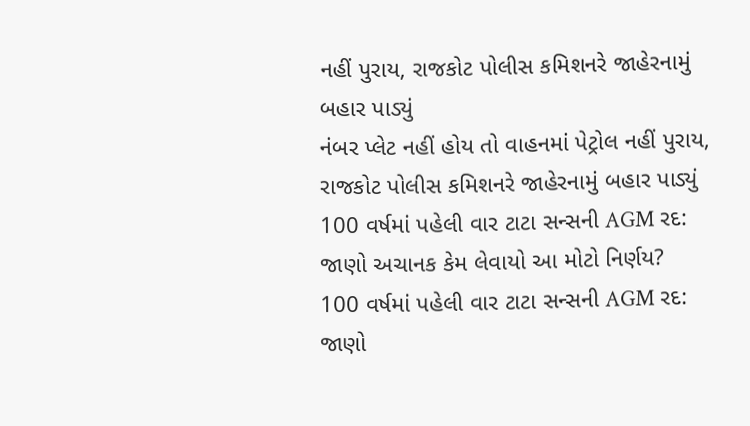નહીં પુરાય, રાજકોટ પોલીસ કમિશનરે જાહેરનામું બહાર પાડ્યું
નંબર પ્લેટ નહીં હોય તો વાહનમાં પેટ્રોલ નહીં પુરાય, રાજકોટ પોલીસ કમિશનરે જાહેરનામું બહાર પાડ્યું
100 વર્ષમાં પહેલી વાર ટાટા સન્સની AGM રદ: જાણો અચાનક કેમ લેવાયો આ મોટો નિર્ણય?
100 વર્ષમાં પહેલી વાર ટાટા સન્સની AGM રદ: જાણો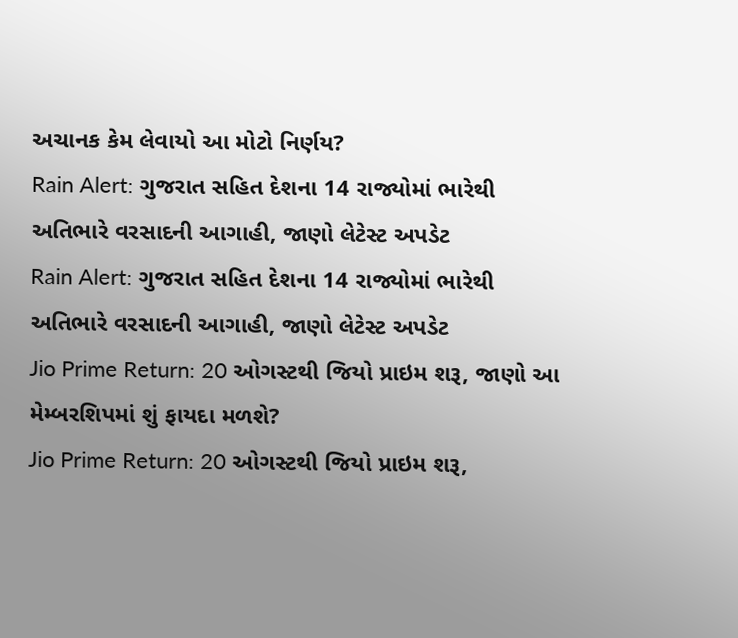અચાનક કેમ લેવાયો આ મોટો નિર્ણય?
Rain Alert: ગુજરાત સહિત દેશના 14 રાજ્યોમાં ભારેથી અતિભારે વરસાદની આગાહી, જાણો લેટેસ્ટ અપડેટ
Rain Alert: ગુજરાત સહિત દેશના 14 રાજ્યોમાં ભારેથી અતિભારે વરસાદની આગાહી, જાણો લેટેસ્ટ અપડેટ
Jio Prime Return: 20 ઓગસ્ટથી જિયો પ્રાઇમ શરૂ, જાણો આ મેમ્બરશિપમાં શું ફાયદા મળશે?
Jio Prime Return: 20 ઓગસ્ટથી જિયો પ્રાઇમ શરૂ,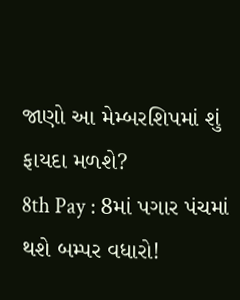જાણો આ મેમ્બરશિપમાં શું ફાયદા મળશે?
8th Pay : 8માં પગાર પંચમાં થશે બમ્પર વધારો!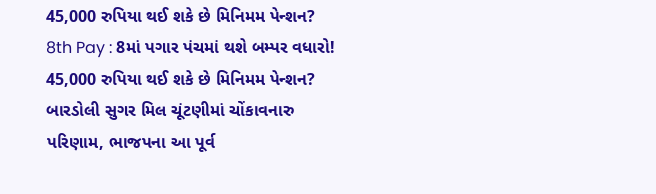45,000 રુપિયા થઈ શકે છે મિનિમમ પેન્શન?
8th Pay : 8માં પગાર પંચમાં થશે બમ્પર વધારો! 45,000 રુપિયા થઈ શકે છે મિનિમમ પેન્શન?
બારડોલી સુગર મિલ ચૂંટણીમાં ચોંકાવનારુ પરિણામ, ભાજપના આ પૂર્વ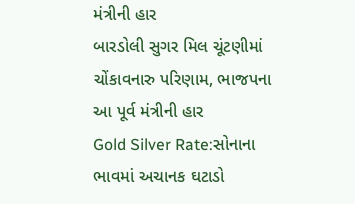મંત્રીની હાર
બારડોલી સુગર મિલ ચૂંટણીમાં ચોંકાવનારુ પરિણામ, ભાજપના આ પૂર્વ મંત્રીની હાર
Gold Silver Rate:સોનાના ભાવમાં અચાનક ઘટાડો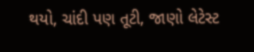થયો, ચાંદી પણ તૂટી, જાણો લેટેસ્ટ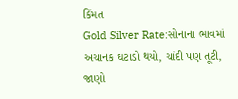કિંમત
Gold Silver Rate:સોનાના ભાવમાં અચાનક ઘટાડો થયો, ચાંદી પણ તૂટી, જાણો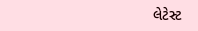લેટેસ્ટ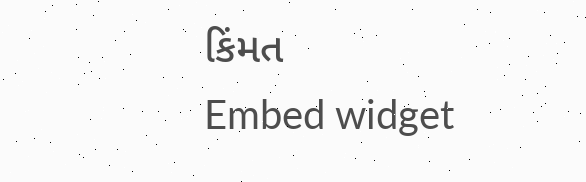કિંમત
Embed widget